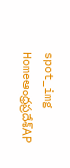spot_img
Homeఆంధ్రప్రదేశ్‌AP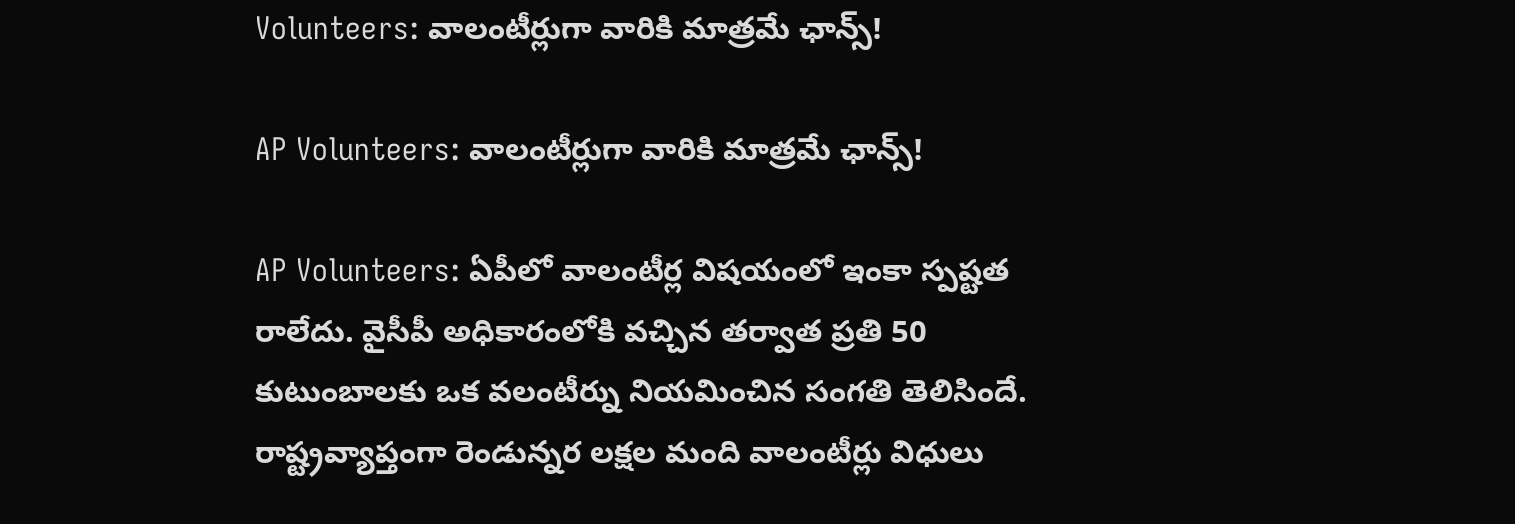Volunteers: వాలంటీర్లుగా వారికి మాత్రమే ఛాన్స్!

AP Volunteers: వాలంటీర్లుగా వారికి మాత్రమే ఛాన్స్!

AP Volunteers: ఏపీలో వాలంటీర్ల విషయంలో ఇంకా స్పష్టత రాలేదు. వైసీపీ అధికారంలోకి వచ్చిన తర్వాత ప్రతి 50 కుటుంబాలకు ఒక వలంటీర్ను నియమించిన సంగతి తెలిసిందే. రాష్ట్రవ్యాప్తంగా రెండున్నర లక్షల మంది వాలంటీర్లు విధులు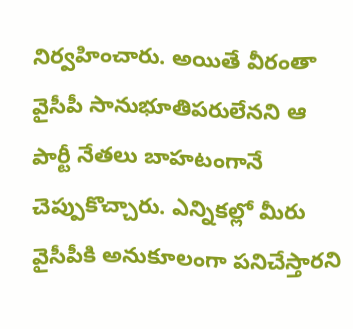నిర్వహించారు. అయితే వీరంతా వైసీపీ సానుభూతిపరులేనని ఆ పార్టీ నేతలు బాహటంగానే చెప్పుకొచ్చారు. ఎన్నికల్లో మీరు వైసీపీకి అనుకూలంగా పనిచేస్తారని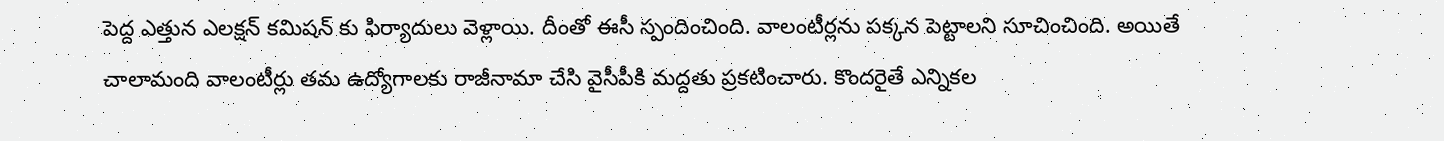పెద్ద ఎత్తున ఎలక్షన్ కమిషన్ కు ఫిర్యాదులు వెళ్లాయి. దీంతో ఈసీ స్పందించింది. వాలంటీర్లను పక్కన పెట్టాలని సూచించింది. అయితే చాలామంది వాలంటీర్లు తమ ఉద్యోగాలకు రాజీనామా చేసి వైసీపీకి మద్దతు ప్రకటించారు. కొందరైతే ఎన్నికల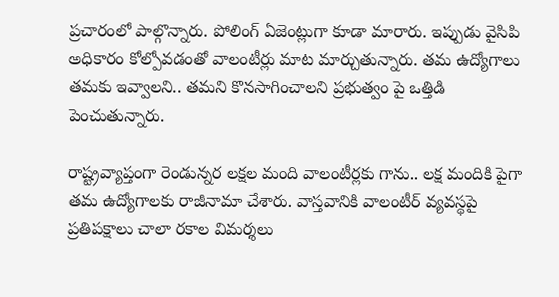ప్రచారంలో పాల్గొన్నారు. పోలింగ్ ఏజెంట్లుగా కూడా మారారు. ఇప్పుడు వైసిపి అధికారం కోల్పోవడంతో వాలంటీర్లు మాట మార్చుతున్నారు. తమ ఉద్యోగాలు తమకు ఇవ్వాలని.. తమని కొనసాగించాలని ప్రభుత్వం పై ఒత్తిడి పెంచుతున్నారు.

రాష్ట్రవ్యాప్తంగా రెండున్నర లక్షల మంది వాలంటీర్లకు గాను.. లక్ష మందికి పైగా తమ ఉద్యోగాలకు రాజీనామా చేశారు. వాస్తవానికి వాలంటీర్ వ్యవస్థపై ప్రతిపక్షాలు చాలా రకాల విమర్శలు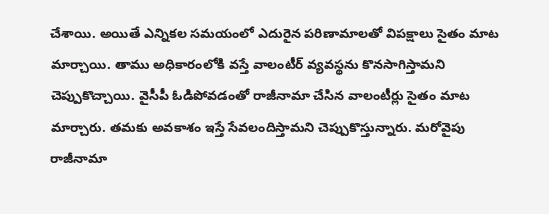చేశాయి. అయితే ఎన్నికల సమయంలో ఎదురైన పరిణామాలతో విపక్షాలు సైతం మాట మార్చాయి. తాము అధికారంలోకి వస్తే వాలంటీర్ వ్యవస్థను కొనసాగిస్తామని చెప్పుకొచ్చాయి. వైసీపీ ఓడిపోవడంతో రాజీనామా చేసిన వాలంటీర్లు సైతం మాట మార్చారు. తమకు అవకాశం ఇస్తే సేవలందిస్తామని చెప్పుకొస్తున్నారు. మరోవైపు రాజీనామా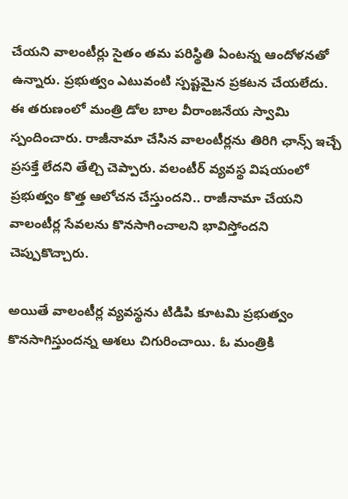చేయని వాలంటీర్లు సైతం తమ పరిస్థితి ఏంటన్న ఆందోళనతో ఉన్నారు. ప్రభుత్వం ఎటువంటి స్పష్టమైన ప్రకటన చేయలేదు. ఈ తరుణంలో మంత్రి డోల బాల వీరాంజనేయ స్వామి స్పందించారు. రాజీనామా చేసిన వాలంటీర్లను తిరిగి ఛాన్స్ ఇచ్చే ప్రసక్తే లేదని తేల్చి చెప్పారు. వలంటీర్ వ్యవస్థ విషయంలో ప్రభుత్వం కొత్త ఆలోచన చేస్తుందని.. రాజీనామా చేయని వాలంటీర్ల సేవలను కొనసాగించాలని భావిస్తోందని చెప్పుకొచ్చారు.

అయితే వాలంటీర్ల వ్యవస్థను టిడిపి కూటమి ప్రభుత్వం కొనసాగిస్తుందన్న ఆశలు చిగురించాయి. ఓ మంత్రికి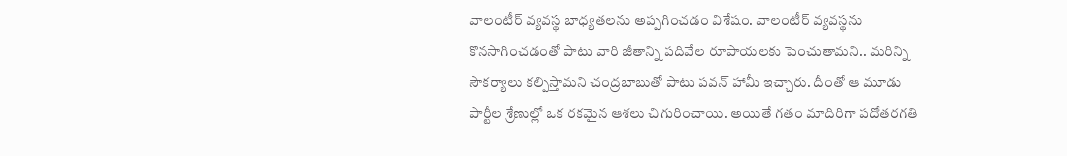వాలంటీర్ వ్యవస్థ బాధ్యతలను అప్పగించడం విశేషం. వాలంటీర్ వ్యవస్థను కొనసాగించడంతో పాటు వారి జీతాన్ని పదివేల రూపాయలకు పెంచుతామని.. మరిన్ని సౌకర్యాలు కల్పిస్తామని చంద్రబాబుతో పాటు పవన్ హామీ ఇచ్చారు. దీంతో ఆ మూడు పార్టీల శ్రేణుల్లో ఒక రకమైన ఆశలు చిగురించాయి. అయితే గతం మాదిరిగా పదోతరగతి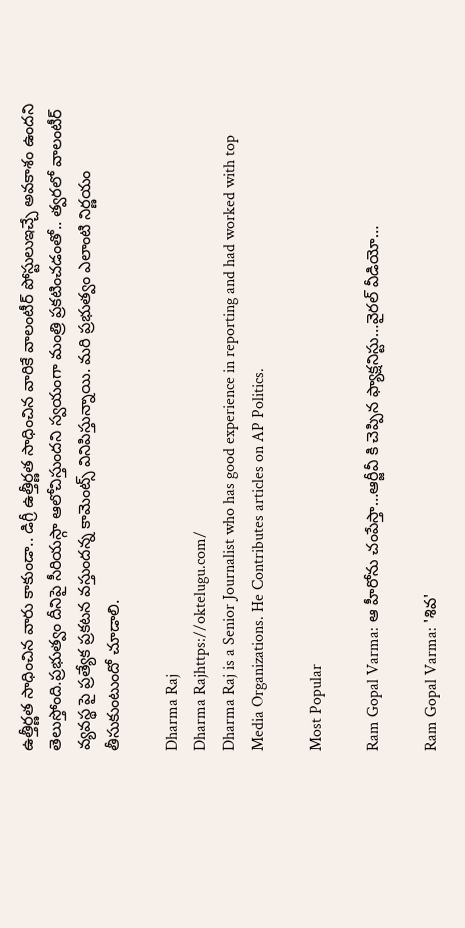ఉత్తీర్ణత సాధించిన వారు కాకుండా.. డిగ్రీ ఉత్తీర్ణత సాధించిన వారికే వాలంటీర్ పోస్టులుఇచ్చే అవకాశం ఉందని తెలుస్తోంది.ప్రభుత్వం దీనిపై సీరియస్గా ఆలోచిస్తుందని స్వయంగా మంత్రి ప్రకటించడంతో.. త్వరలో వాలంటీర్ వ్యవస్థ పై ప్రత్యేక ప్రకటన వస్తుందన్న కామెంట్స్ వినిపిస్తున్నాయి. మరి ప్రభుత్వం ఎలాంటి నిర్ణయం తీసుకుంటుందో చూడాలి.

Dharma Raj
Dharma Rajhttps://oktelugu.com/
Dharma Raj is a Senior Journalist who has good experience in reporting and had worked with top Media Organizations. He Contributes articles on AP Politics.

Most Popular

Ram Gopal Varma: ఆ హీరోను చంపేస్తా…ఆర్జీవీ కి చెప్పిన ఫ్యాక్షనిస్టు…వైరల్ వీడియో…

Ram Gopal Varma: 'శివ'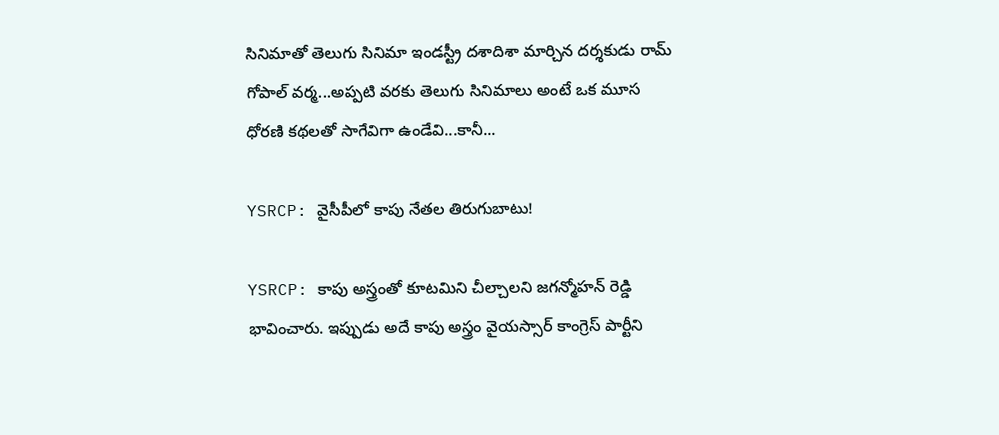సినిమాతో తెలుగు సినిమా ఇండస్ట్రీ దశాదిశా మార్చిన దర్శకుడు రామ్ గోపాల్ వర్మ...అప్పటి వరకు తెలుగు సినిమాలు అంటే ఒక మూస ధోరణి కథలతో సాగేవిగా ఉండేవి...కానీ...

YSRCP: వైసీపీలో కాపు నేతల తిరుగుబాటు!

YSRCP: కాపు అస్త్రంతో కూటమిని చీల్చాలని జగన్మోహన్ రెడ్డి భావించారు. ఇప్పుడు అదే కాపు అస్త్రం వైయస్సార్ కాంగ్రెస్ పార్టీని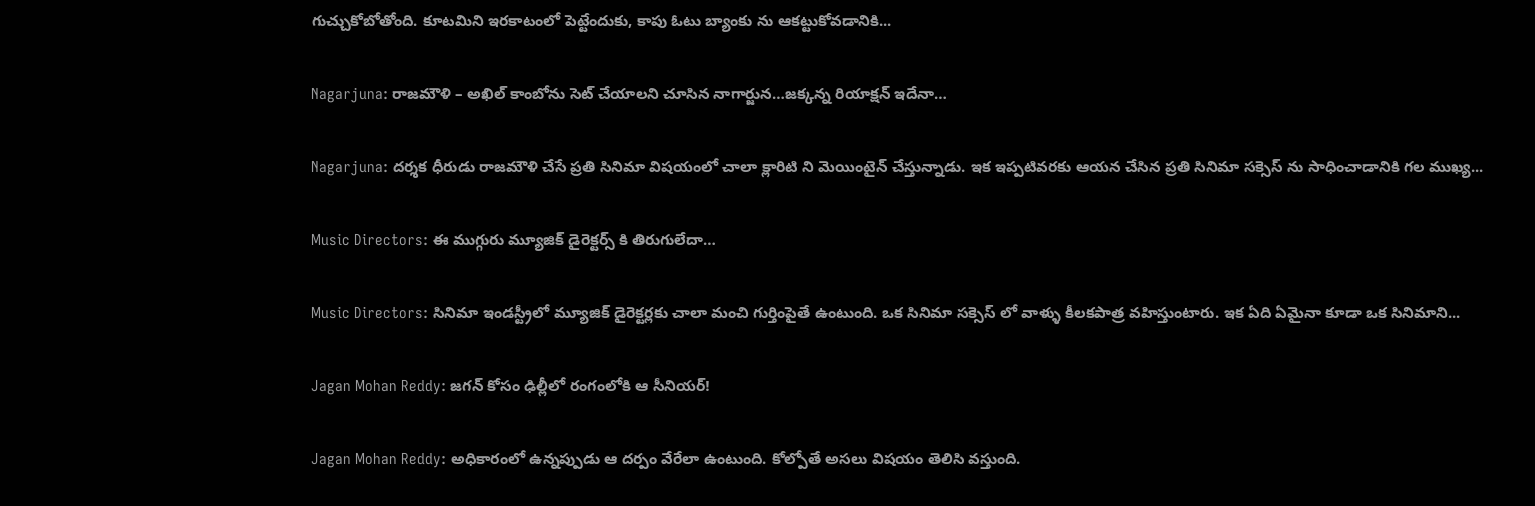గుచ్చుకోబోతోంది. కూటమిని ఇరకాటంలో పెట్టేందుకు, కాపు ఓటు బ్యాంకు ను ఆకట్టుకోవడానికి...

Nagarjuna: రాజమౌళి – అఖిల్ కాంబోను సెట్ చేయాలని చూసిన నాగార్జున…జక్కన్న రియాక్షన్ ఇదేనా…

Nagarjuna: దర్శక ధీరుడు రాజమౌళి చేసే ప్రతి సినిమా విషయంలో చాలా క్లారిటి ని మెయింటైన్ చేస్తున్నాడు. ఇక ఇప్పటివరకు ఆయన చేసిన ప్రతి సినిమా సక్సెస్ ను సాధించాడానికి గల ముఖ్య...

Music Directors: ఈ ముగ్గురు మ్యూజిక్ డైరెక్టర్స్ కి తిరుగులేదా…

Music Directors: సినిమా ఇండస్ట్రీలో మ్యూజిక్ డైరెక్టర్లకు చాలా మంచి గుర్తింపైతే ఉంటుంది. ఒక సినిమా సక్సెస్ లో వాళ్ళు కీలకపాత్ర వహిస్తుంటారు. ఇక ఏది ఏమైనా కూడా ఒక సినిమాని...

Jagan Mohan Reddy: జగన్ కోసం ఢిల్లీలో రంగంలోకి ఆ సీనియర్!

Jagan Mohan Reddy: అధికారంలో ఉన్నప్పుడు ఆ దర్పం వేరేలా ఉంటుంది. కోల్పోతే అసలు విషయం తెలిసి వస్తుంది.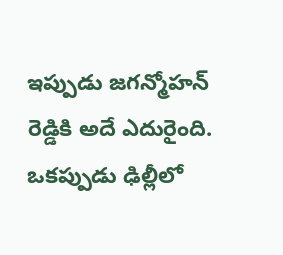ఇప్పుడు జగన్మోహన్ రెడ్డికి అదే ఎదురైంది. ఒకప్పుడు ఢిల్లీలో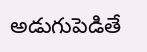అడుగుపెడితే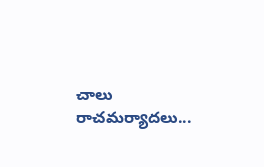చాలు రాచమర్యాదలు...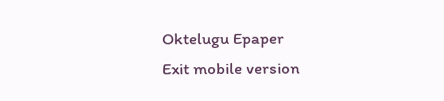Oktelugu Epaper
Exit mobile version